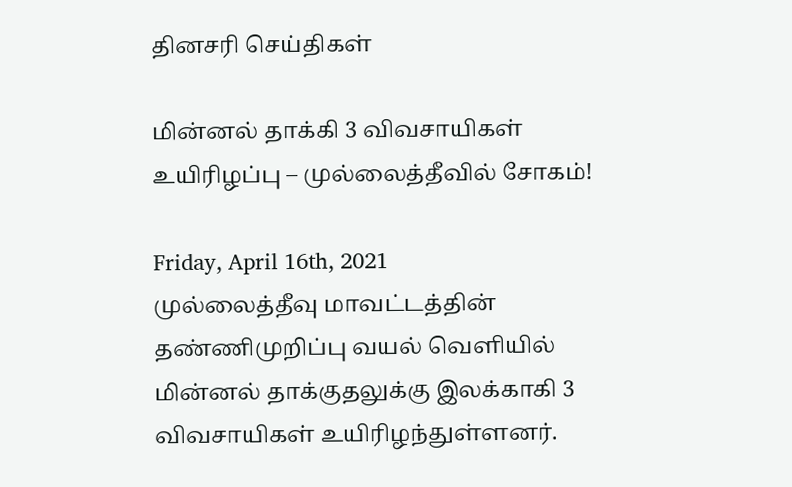தினசரி செய்திகள்

மின்னல் தாக்கி 3 விவசாயிகள் உயிரிழப்பு – முல்லைத்தீவில் சோகம்!

Friday, April 16th, 2021
முல்லைத்தீவு மாவட்டத்தின் தண்ணிமுறிப்பு வயல் வெளியில் மின்னல் தாக்குதலுக்கு இலக்காகி 3 விவசாயிகள் உயிரிழந்துள்ளனர்.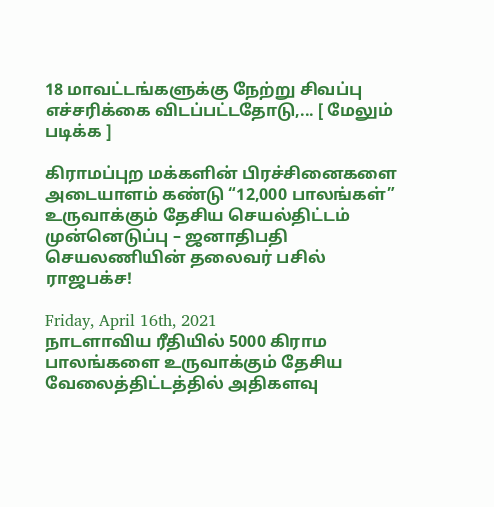18 மாவட்டங்களுக்கு நேற்று சிவப்பு எச்சரிக்கை விடப்பட்டதோடு,... [ மேலும் படிக்க ]

கிராமப்புற மக்களின் பிரச்சினைகளை அடையாளம் கண்டு “12,000 பாலங்கள்” உருவாக்கும் தேசிய செயல்திட்டம் முன்னெடுப்பு – ஜனாதிபதி செயலணியின் தலைவர் பசில் ராஜபக்ச!

Friday, April 16th, 2021
நாடளாவிய ரீதியில் 5000 கிராம பாலங்களை உருவாக்கும் தேசிய வேலைத்திட்டத்தில் அதிகளவு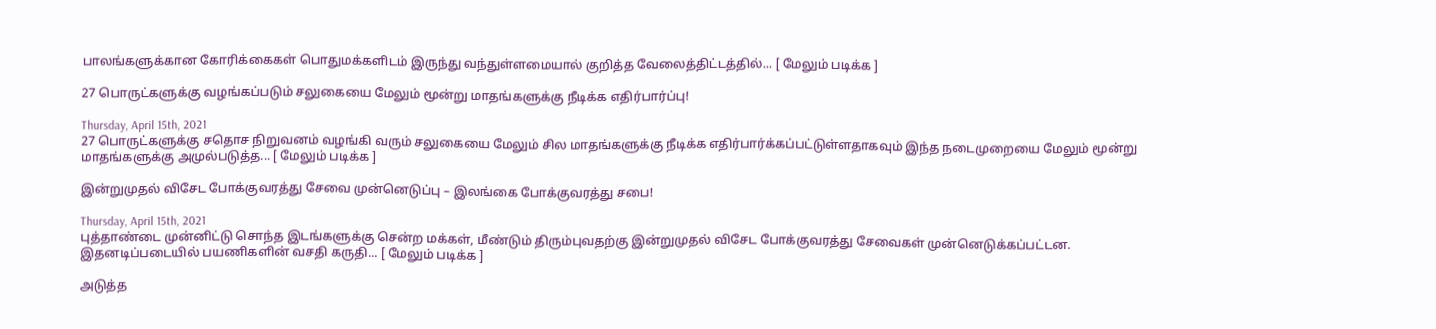பாலங்களுக்கான கோரிக்கைகள் பொதுமக்களிடம் இருந்து வந்துள்ளமையால் குறித்த வேலைத்திட்டத்தில்... [ மேலும் படிக்க ]

27 பொருட்களுக்கு வழங்கப்படும் சலுகையை மேலும் மூன்று மாதங்களுக்கு நீடிக்க எதிர்பார்ப்பு!

Thursday, April 15th, 2021
27 பொருட்களுக்கு சதொச நிறுவனம் வழங்கி வரும் சலுகையை மேலும் சில மாதங்களுக்கு நீடிக்க எதிர்பார்க்கப்பட்டுள்ளதாகவும் இந்த நடைமுறையை மேலும் மூன்று மாதங்களுக்கு அமுல்படுத்த... [ மேலும் படிக்க ]

இன்றுமுதல் விசேட போக்குவரத்து சேவை முன்னெடுப்பு – இலங்கை போக்குவரத்து சபை!

Thursday, April 15th, 2021
புத்தாண்டை முன்னிட்டு சொந்த இடங்களுக்கு சென்ற மக்கள், மீண்டும் திரும்புவதற்கு இன்றுமுதல் விசேட போக்குவரத்து சேவைகள் முன்னெடுக்கப்பட்டன. இதனடிப்படையில் பயணிகளின் வசதி கருதி... [ மேலும் படிக்க ]

அடுத்த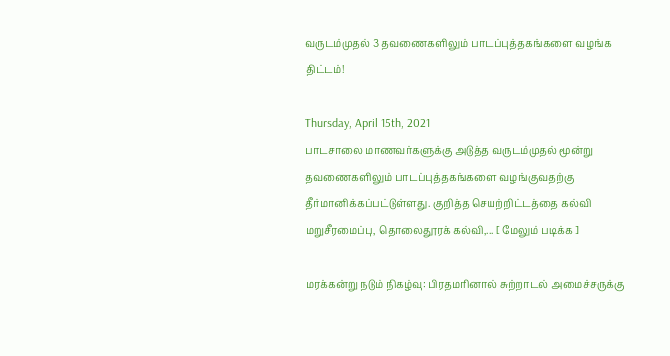வருடம்முதல் 3 தவணைகளிலும் பாடப்புத்தகங்களை வழங்க திட்டம்!

Thursday, April 15th, 2021
பாடசாலை மாணவர்களுக்கு அடுத்த வருடம்முதல் மூன்று தவணைகளிலும் பாடப்புத்தகங்களை வழங்குவதற்கு தீர்மானிக்கப்பட்டுள்ளது. குறித்த செயற்றிட்டத்தை கல்வி மறுசீரமைப்பு, தொலைதூரக் கல்வி,... [ மேலும் படிக்க ]

மரக்கன்று நடும் நிகழ்வு: பிரதமரினால் சுற்றாடல் அமைச்சருக்கு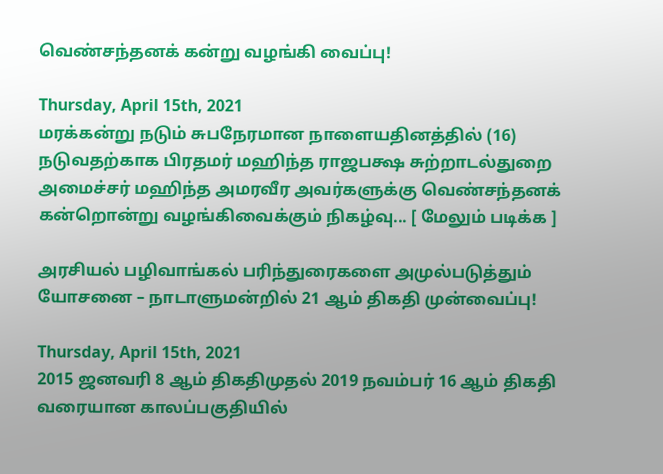வெண்சந்தனக் கன்று வழங்கி வைப்பு!

Thursday, April 15th, 2021
மரக்கன்று நடும் சுபநேரமான நாளையதினத்தில் (16) நடுவதற்காக பிரதமர் மஹிந்த ராஜபக்ஷ சுற்றாடல்துறை அமைச்சர் மஹிந்த அமரவீர அவர்களுக்கு வெண்சந்தனக் கன்றொன்று வழங்கிவைக்கும் நிகழ்வு... [ மேலும் படிக்க ]

அரசியல் பழிவாங்கல் பரிந்துரைகளை அமுல்படுத்தும் யோசனை – நாடாளுமன்றில் 21 ஆம் திகதி முன்வைப்பு!

Thursday, April 15th, 2021
2015 ஜனவரி 8 ஆம் திகதிமுதல் 2019 நவம்பர் 16 ஆம் திகதி வரையான காலப்பகுதியில்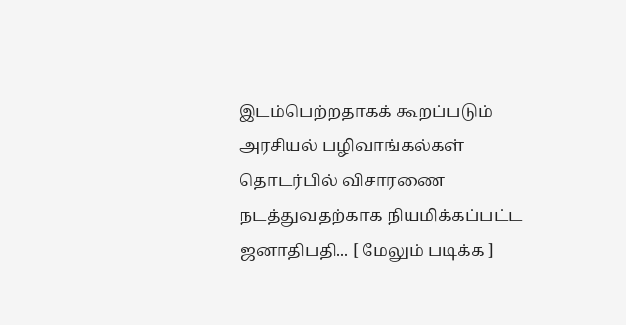இடம்பெற்றதாகக் கூறப்படும் அரசியல் பழிவாங்கல்கள் தொடர்பில் விசாரணை நடத்துவதற்காக நியமிக்கப்பட்ட ஜனாதிபதி... [ மேலும் படிக்க ]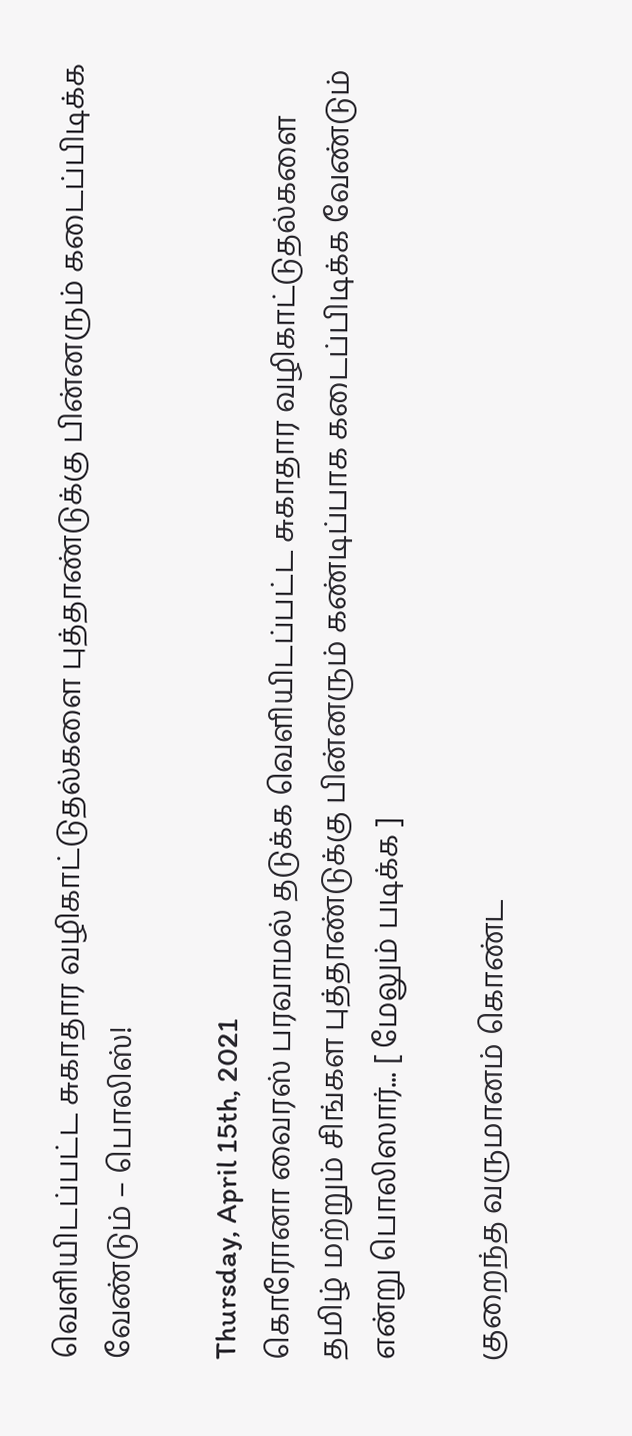வெளியிடப்பட்ட சுகாதார வழிகாட்டுதல்களை புத்தாண்டுக்கு பின்னரும் கடைப்பிடிக்க வேண்டும் – பொலிஸ்!

Thursday, April 15th, 2021
கொரோனா வைரஸ் பரவாமல் தடுக்க வெளியிடப்பட்ட சுகாதார வழிகாட்டுதல்களை தமிழ் மற்றும் சிங்கள புத்தாண்டுக்கு பின்னரும் கண்டிப்பாக கடைப்பிடிக்க வேண்டும் என்று பொலிஸார்... [ மேலும் படிக்க ]

குறைந்த வருமானம் கொண்ட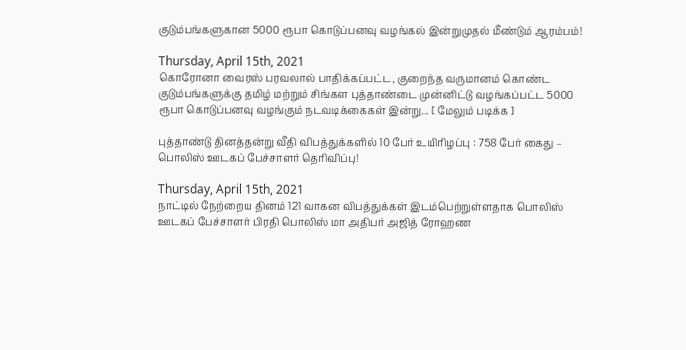குடும்பங்களுகான 5000 ரூபா கொடுப்பனவு வழங்கல் இன்றுமுதல் மீண்டும் ஆரம்பம்!

Thursday, April 15th, 2021
கொரோனா வைரஸ் பரவலால் பாதிக்கப்பட்ட, குறைந்த வருமானம் கொண்ட குடும்பங்களுக்கு தமிழ் மற்றும் சிங்கள புத்தாண்டை முன்னிட்டு வழங்கப்பட்ட 5000 ரூபா கொடுப்பனவு வழங்கும் நடவடிக்கைகள் இன்று... [ மேலும் படிக்க ]

புத்தாண்டு தினத்தன்று வீதி விபத்துக்களில் 10 பேர் உயிரிழப்பு : 758 பேர் கைது – பொலிஸ் ஊடகப் பேச்சாளர் தெரிவிப்பு!

Thursday, April 15th, 2021
நாட்டில் நேற்றைய தினம் 121 வாகன விபத்துக்கள் இடம்பெற்றுள்ளதாக பொலிஸ் ஊடகப் பேச்சாளர் பிரதி பொலிஸ் மா அதிபர் அஜித் ரோஹண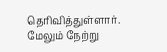தெரிவித்துள்ளார். மேலும் நேற்று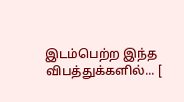இடம்பெற்ற இந்த விபத்துக்களில்... [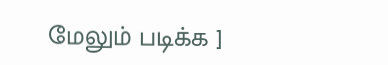மேலும் படிக்க ]